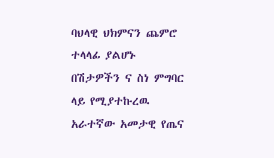ባህላዊ ህክምናን ጨምሮ ተላላፊ ያልሆኑ በሽታዎችን ና ስነ ምግባር ላይ የሚያተኩረዉ አራተኛው አመታዊ የጤና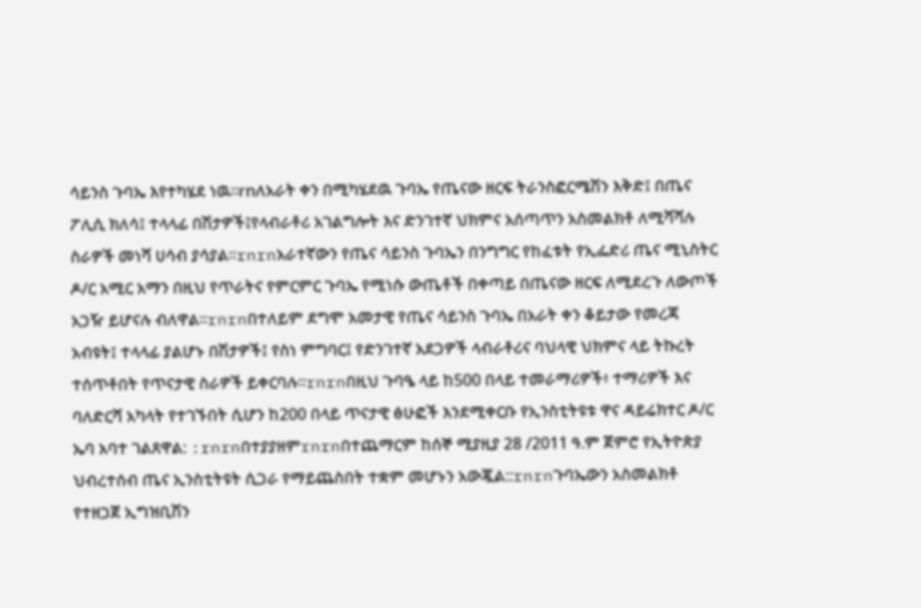ሳይንስ ጉባኤ እየተካሄደ ነዉ፡፡rnለአራት ቀን በሚካሄደዉ ጉባኤ የጤናው ዘርፍ ትራንስፎርሜሽን እቅድ፤ በጤና ፖሊሲ ክለሳ፤ ተላላፊ በሽታዎች፤የላብራቶሪ አገልግሎት እና ድንገተኛ ህክምና አሰጣጥን አስመልክቶ ለሚሻሻሉ ስራዎች መነሻ ሀሳብ ያሳያል፡፡rnrnአራተኛውን የጤና ሳይንስ ጉባኤን በንግግር የከፈቱት የኢፌድሪ ጤና ሚኒስትር ዶ/ር አሚር አማን በዚህ የጥራትና የምርምር ጉባኤ የሚነሱ ውጤቶች በቀጣይ በጤናው ዘርፍ ለሚደረጉ ለውጦች አጋዥ ይሆናሉ ብለዋል፡፡rnrnበተለይም ደግሞ አመታዊ የጤና ሳይንስ ጉባኤ በአራት ቀን ቆይታው የመረጃ አብዩት፤ ተላላፊ ያልሆኑ በሽታዎች፤ የስነ ምግባር፤ የድንገተኛ አደጋዎች ላብራቶሪና ባህላዊ ህክምና ላይ ትኩረት ተሰጥቶበት የጥናታዊ ስራዎች ይቀርባሉ፡፡rnrnበዚህ ጉባዔ ላይ ከ500 በላይ ተመራማሪዎች፥ ተማሪዎች እና ባለድርሻ አካላት የተገኙበት ሲሆን ከ200 በላይ ጥናታዊ ፅሁፎች እንደሚቀርቡ የኢንስቲትዩቱ ዋና ዳይሬክተር ዶ/ር ኤባ አባተ ገልጸዋል: :rnrnበተያያዘምrnrnበተጨማርም ከሰኞ ሚያዚያ 28 /2011 ዓ.ም ጀምሮ የኢትዮጵያ ህብረተሰብ ጤና ኢንስቲትዩት ሲጋራ የማይጨስበት ተቋም መሆኑን አውጇል::rnrnጉባኤውን አስመልክቶ የተዘጋጀ ኢግዝቢሽን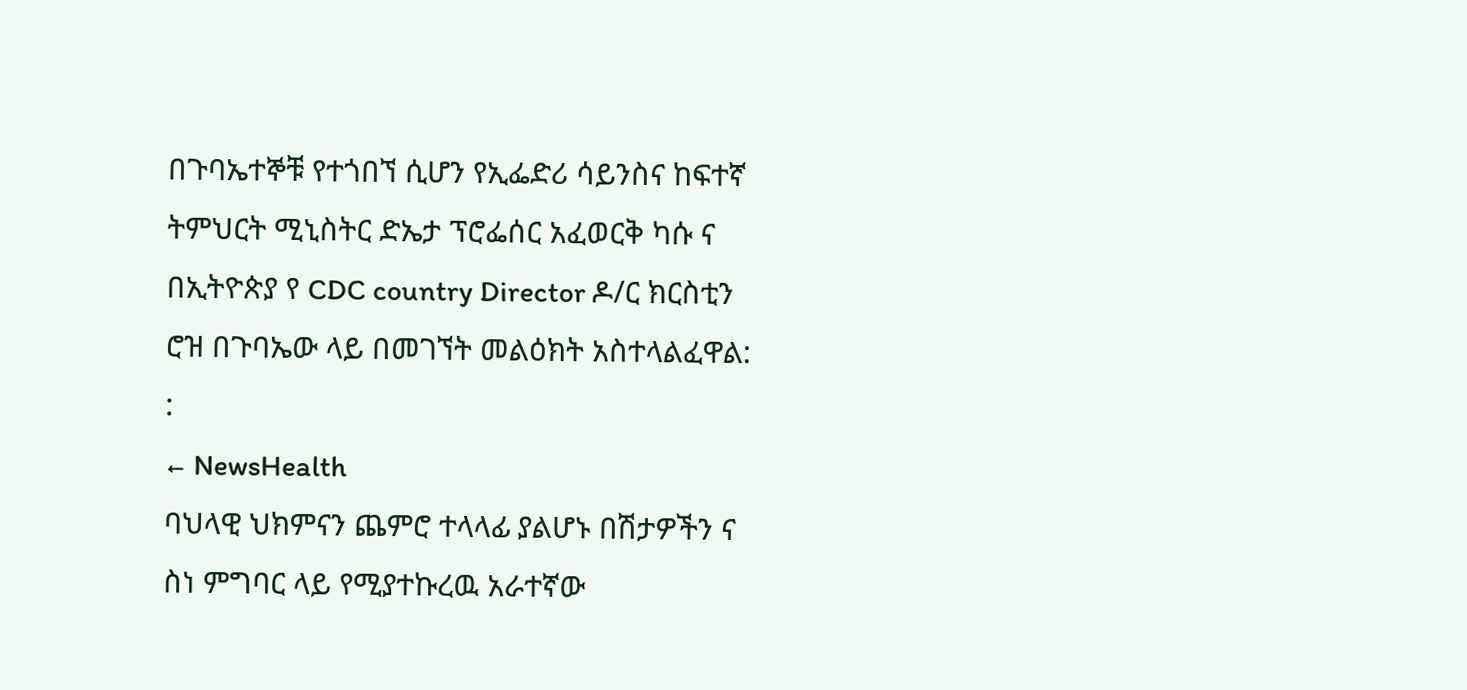በጉባኤተኞቹ የተጎበኘ ሲሆን የኢፌድሪ ሳይንስና ከፍተኛ ትምህርት ሚኒስትር ድኤታ ፕሮፌሰር አፈወርቅ ካሱ ና በኢትዮጵያ የ CDC country Director ዶ/ር ክርስቲን ሮዝ በጉባኤው ላይ በመገኘት መልዕክት አስተላልፈዋል: :
← NewsHealth
ባህላዊ ህክምናን ጨምሮ ተላላፊ ያልሆኑ በሽታዎችን ና ስነ ምግባር ላይ የሚያተኩረዉ አራተኛው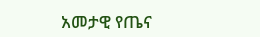አመታዊ የጤና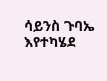ሳይንስ ጉባኤ እየተካሄደ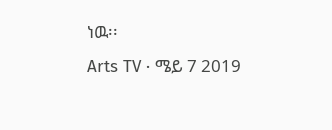ነዉ፡፡
Arts TV · ሜይ 7 2019